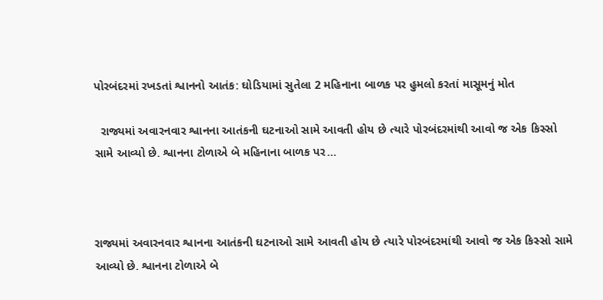પોરબંદરમાં રખડતાં શ્વાનનો આતંક: ઘોડિયામાં સુતેલા 2 મહિનાના બાળક પર હુમલો કરતાં માસૂમનું મોત

  રાજ્યમાં અવારનવાર શ્વાનના આતંકની ઘટનાઓ સામે આવતી હોય છે ત્યારે પોરબંદરમાંથી આવો જ એક કિસ્સો સામે આવ્યો છે. શ્વાનના ટોળાએ બે મહિનાના બાળક પર…



રાજ્યમાં અવારનવાર શ્વાનના આતંકની ઘટનાઓ સામે આવતી હોય છે ત્યારે પોરબંદરમાંથી આવો જ એક કિસ્સો સામે આવ્યો છે. શ્વાનના ટોળાએ બે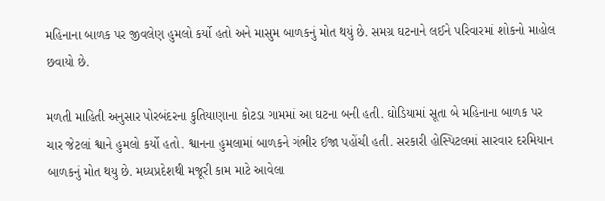મહિનાના બાળક પર જીવલેણ હુમલો કર્યો હતો અને માસુમ બાળકનું મોત થયું છે. સમગ્ર ઘટનાને લઈને પરિવારમાં શોકનો માહોલ છવાયો છે.

મળતી માહિતી અનુસાર પોરબંદરના કુતિયાણાના કોટડા ગામમાં આ ઘટના બની હતી. ઘોડિયામાં સૂતા બે મહિનાના બાળક પર ચાર જેટલાં શ્વાને હુમલો કર્યો હતો. શ્વાનના હુમલામાં બાળકને ગંભીર ઈજા પહોંચી હતી. સરકારી હોસ્પિટલમાં સારવાર દરમિયાન બાળકનું મોત થયુ છે. મધ્યપ્રદેશથી મજૂરી કામ માટે આવેલા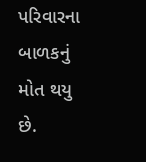પરિવારના બાળકનું મોત થયુ છે.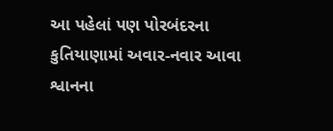આ પહેલાં પણ પોરબંદરના કુતિયાણામાં અવાર-નવાર આવા શ્વાનના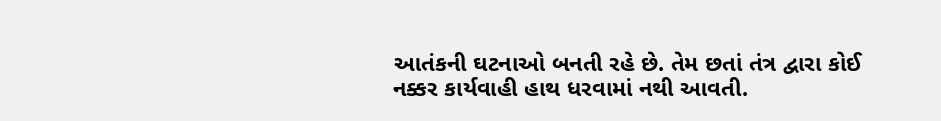આતંકની ઘટનાઓ બનતી રહે છે. તેમ છતાં તંત્ર દ્વારા કોઈ નક્કર કાર્યવાહી હાથ ધરવામાં નથી આવતી.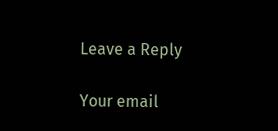Leave a Reply

Your email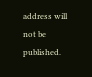address will not be published.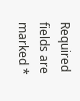Required fields are marked *